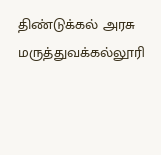திண்டுக்கல் அரசு மருத்துவக்கல்லூரி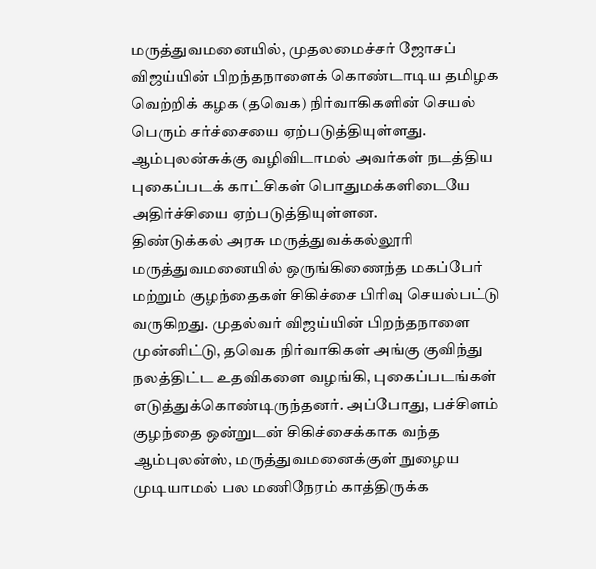மருத்துவமனையில், முதலமைச்சர் ஜோசப் விஜய்யின் பிறந்தநாளைக் கொண்டாடிய தமிழக வெற்றிக் கழக (தவெக) நிர்வாகிகளின் செயல் பெரும் சர்ச்சையை ஏற்படுத்தியுள்ளது. ஆம்புலன்சுக்கு வழிவிடாமல் அவர்கள் நடத்திய புகைப்படக் காட்சிகள் பொதுமக்களிடையே அதிர்ச்சியை ஏற்படுத்தியுள்ளன.
திண்டுக்கல் அரசு மருத்துவக்கல்லூரி மருத்துவமனையில் ஒருங்கிணைந்த மகப்பேர் மற்றும் குழந்தைகள் சிகிச்சை பிரிவு செயல்பட்டு வருகிறது. முதல்வர் விஜய்யின் பிறந்தநாளை முன்னிட்டு, தவெக நிர்வாகிகள் அங்கு குவிந்து நலத்திட்ட உதவிகளை வழங்கி, புகைப்படங்கள் எடுத்துக்கொண்டிருந்தனர். அப்போது, பச்சிளம் குழந்தை ஒன்றுடன் சிகிச்சைக்காக வந்த ஆம்புலன்ஸ், மருத்துவமனைக்குள் நுழைய முடியாமல் பல மணிநேரம் காத்திருக்க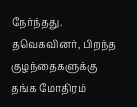நேர்ந்தது.
தவெகவினர், பிறந்த குழந்தைகளுக்கு தங்க மோதிரம்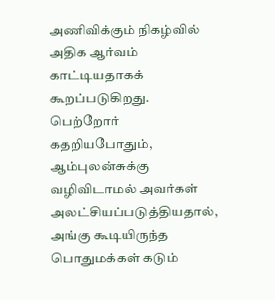அணிவிக்கும் நிகழ்வில் அதிக ஆர்வம் காட்டியதாகக் கூறப்படுகிறது. பெற்றோர் கதறியபோதும், ஆம்புலன்சுக்கு வழிவிடாமல் அவர்கள் அலட்சியப்படுத்தியதால், அங்கு கூடியிருந்த பொதுமக்கள் கடும்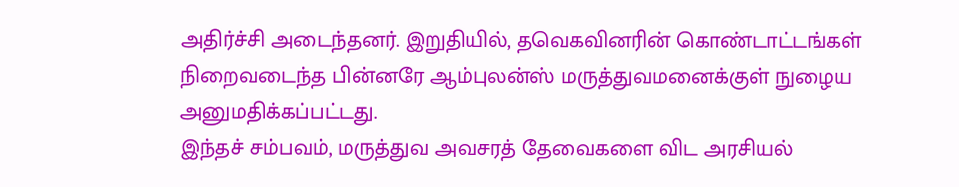அதிர்ச்சி அடைந்தனர். இறுதியில், தவெகவினரின் கொண்டாட்டங்கள் நிறைவடைந்த பின்னரே ஆம்புலன்ஸ் மருத்துவமனைக்குள் நுழைய அனுமதிக்கப்பட்டது.
இந்தச் சம்பவம், மருத்துவ அவசரத் தேவைகளை விட அரசியல்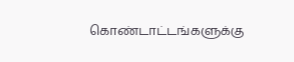கொண்டாட்டங்களுக்கு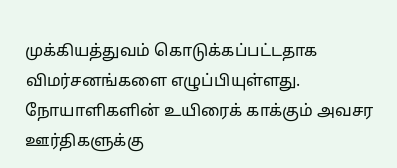முக்கியத்துவம் கொடுக்கப்பட்டதாக விமர்சனங்களை எழுப்பியுள்ளது. நோயாளிகளின் உயிரைக் காக்கும் அவசர ஊர்திகளுக்கு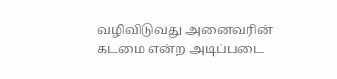வழிவிடுவது அனைவரின் கடமை என்ற அடிப்படை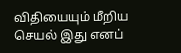விதியையும் மீறிய செயல் இது எனப்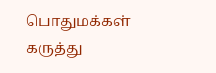பொதுமக்கள் கருத்து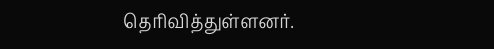தெரிவித்துள்ளனர்.